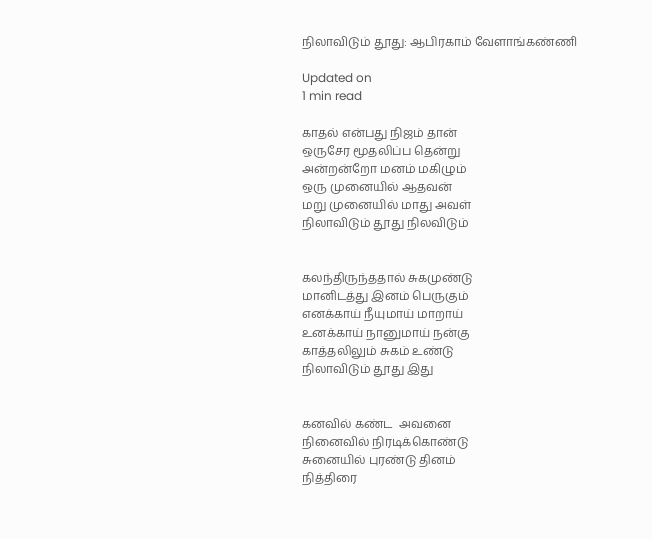நிலாவிடும் தூது: ஆபிரகாம் வேளாங்கண்ணி

Updated on
1 min read

காதல் என்பது நிஜம் தான்
ஒருசேர மூதலிப்ப தென்று
அன்றன்றோ மனம் மகிழும்
ஒரு முனையில் ஆதவன்
மறு முனையில் மாது அவள்
நிலாவிடும் தூது நிலவிடும்


கலந்திருந்ததால் சுகமுண்டு
மானிடத்து இனம் பெருகும்
எனக்காய் நீயுமாய் மாறாய்
உனக்காய் நானுமாய் நன்கு
காத்தலிலும் சுகம் உண்டு
நிலாவிடும் தூது இது


கனவில் கண்ட  அவனை
நினைவில் நிரடிக்கொண்டு
சுனையில் புரண்டு தினம்
நித்திரை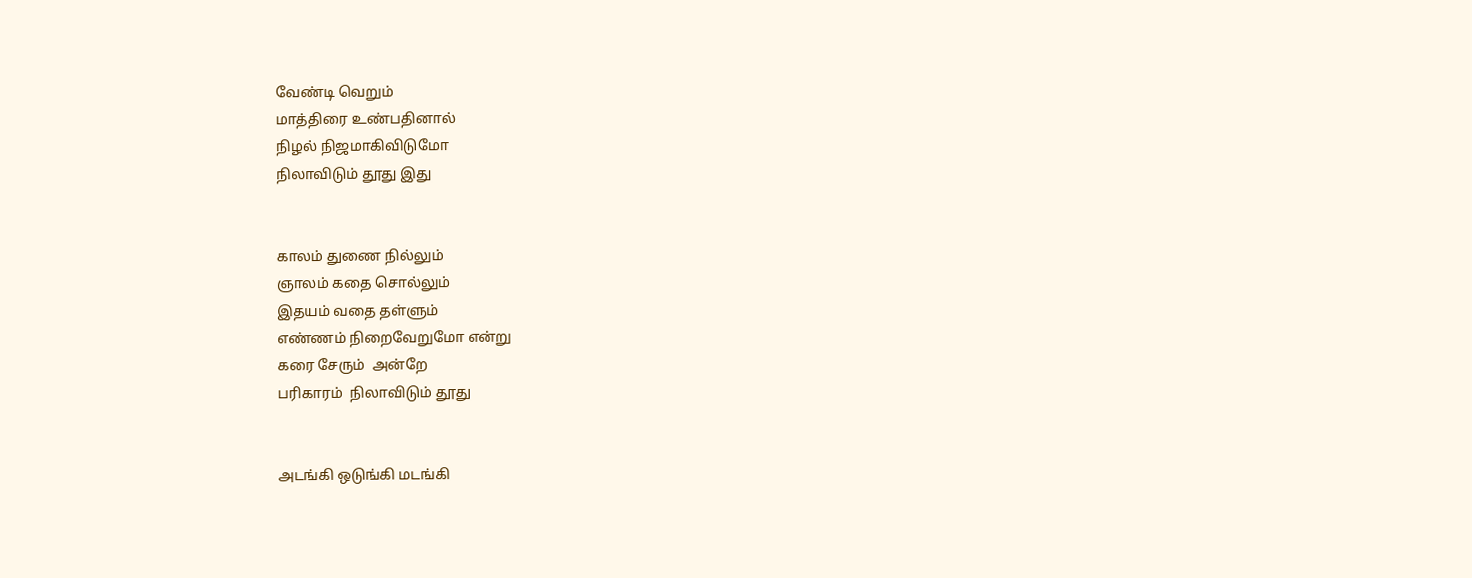வேண்டி வெறும்
மாத்திரை உண்பதினால்
நிழல் நிஜமாகிவிடுமோ
நிலாவிடும் தூது இது


காலம் துணை நில்லும்
ஞாலம் கதை சொல்லும்
இதயம் வதை தள்ளும்
எண்ணம் நிறைவேறுமோ என்று
கரை சேரும்  அன்றே
பரிகாரம்  நிலாவிடும் தூது


அடங்கி ஒடுங்கி மடங்கி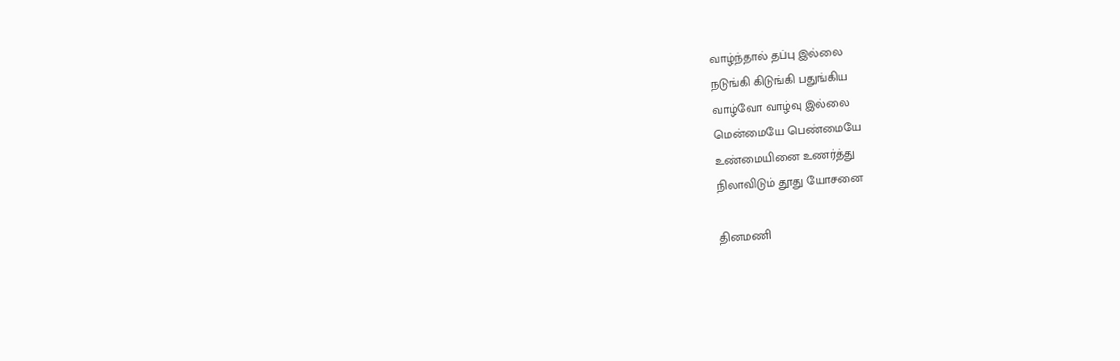வாழ்ந்தால் தப்பு இல்லை
நடுங்கி கிடுங்கி பதுங்கிய
வாழ்வோ வாழ்வு இல்லை
மென்மையே பெண்மையே
உண்மையினை உணர்த்து
நிலாவிடும் தூது யோசனை

தினமணி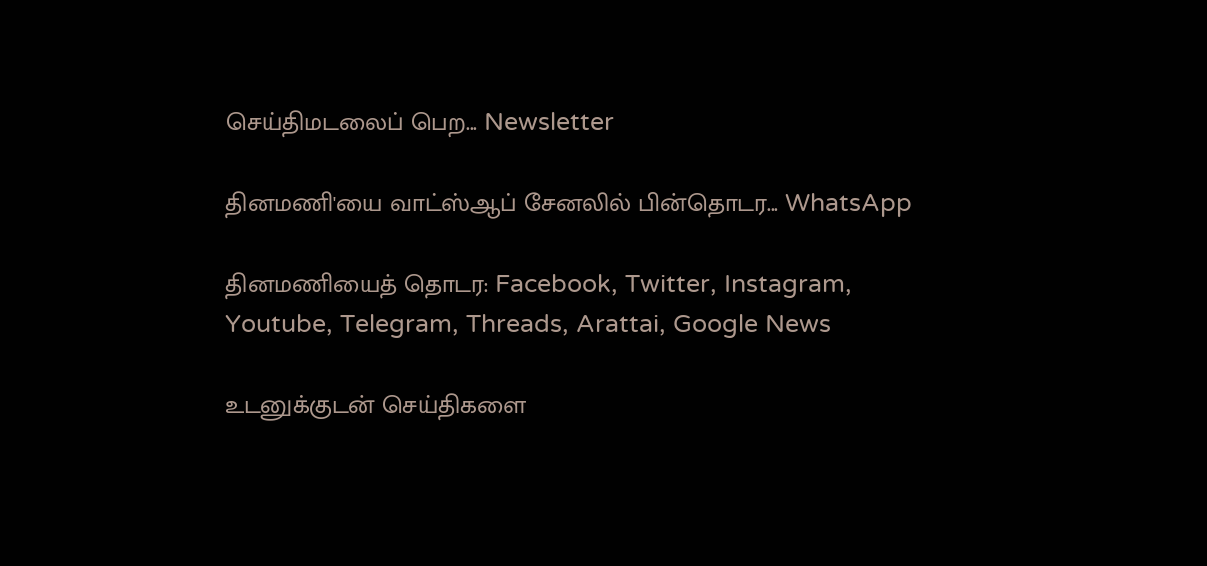செய்திமடலைப் பெற... Newsletter

தினமணி'யை வாட்ஸ்ஆப் சேனலில் பின்தொடர... WhatsApp

தினமணியைத் தொடர: Facebook, Twitter, Instagram, Youtube, Telegram, Threads, Arattai, Google News

உடனுக்குடன் செய்திகளை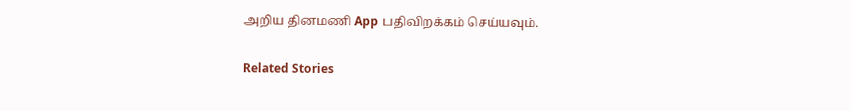அறிய தினமணி App பதிவிறக்கம் செய்யவும்.

Related Stories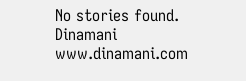No stories found.
Dinamani
www.dinamani.com